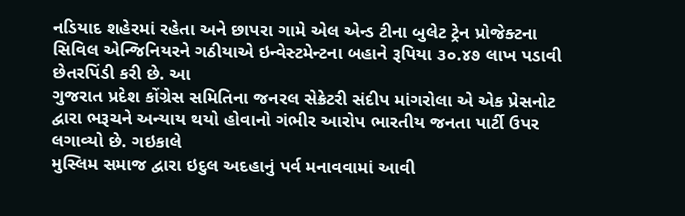નડિયાદ શહેરમાં રહેતા અને છાપરા ગામે એલ એન્ડ ટીના બુલેટ ટ્રેન પ્રોજેક્ટના સિવિલ એન્જિનિયરને ગઠીયાએ ઇન્વેસ્ટમેન્ટના બહાને રૂપિયા ૩૦.૪૭ લાખ પડાવી છેતરપિંડી કરી છે. આ
ગુજરાત પ્રદેશ કોંગ્રેસ સમિતિના જનરલ સેક્રેટરી સંદીપ માંગરોલા એ એક પ્રેસનોટ દ્વારા ભરૂચને અન્યાય થયો હોવાનો ગંભીર આરોપ ભારતીય જનતા પાર્ટી ઉપર લગાવ્યો છે. ગઇકાલે
મુસ્લિમ સમાજ દ્વારા ઇદુલ અદહાનું પર્વ મનાવવામાં આવી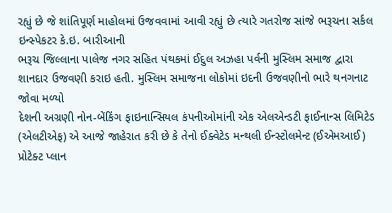રહ્યું છે જે શાંતિપૂર્ણ માહોલમાં ઉજવવામાં આવી રહ્યું છે ત્યારે ગતરોજ સાંજે ભરૂચના સર્કલ ઇન્સ્પેકટર કે.ઇ. બારીઆની
ભરૂચ જિલ્લાના પાલેજ નગર સહિત પંથકમાં ઈદુલ અઝહા પર્વની મુસ્લિમ સમાજ દ્વારા શાનદાર ઉજવણી કરાઇ હતી. મુસ્લિમ સમાજના લોકોમાં ઇદની ઉજવણીનો ભારે થનગનાટ જોવા મળ્યો
દેશની અગ્રણી નોન-બેંકિંગ ફાઇનાન્સિયલ કંપનીઓમાંની એક એલએન્ડટી ફાઈનાન્સ લિમિટેડ (એલટીએફ) એ આજે જાહેરાત કરી છે કે તેનો ઈક્વેટેડ મન્થલી ઈન્સ્ટોલમેન્ટ (ઈએમઆઈ) પ્રોટેક્ટ પ્લાન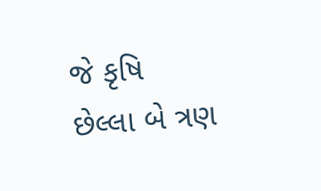જે કૃષિ
છેલ્લા બે ત્રણ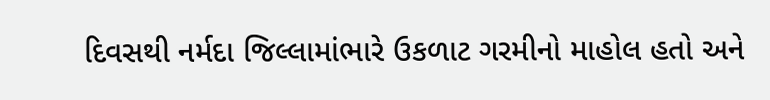દિવસથી નર્મદા જિલ્લામાંભારે ઉકળાટ ગરમીનો માહોલ હતો અને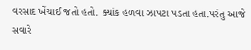વરસાદ ખેંચાઈ જતો હતો. ક્યાંક હળવા ઝાપટા પડતા હતા.પરંતુ આજે સવારે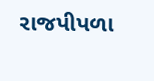રાજપીપળા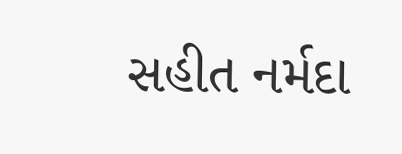સહીત નર્મદા